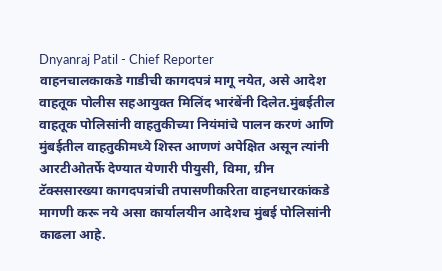Dnyanraj Patil - Chief Reporter
वाहनचालकाकडे गाडीची कागदपत्रं मागू नयेत, असे आदेश वाहतूक पोलीस सहआयुक्त मिलिंद भारंबेंनी दिलेत.मुंबईतील वाहतूक पोलिसांनी वाहतुकीच्या नियंमांचे पालन करणं आणि मुंबईतील वाहतुकीमध्ये शिस्त आणणं अपेक्षित असून त्यांनी आरटीओतर्फे देण्यात येणारी पीयुसी, विमा, ग्रीन टॅक्ससारख्या कागदपत्रांची तपासणीकरिता वाहनधारकांकडे मागणी करू नये असा कार्यालयीन आदेशच मुंबई पोलिसांनी काढला आहे.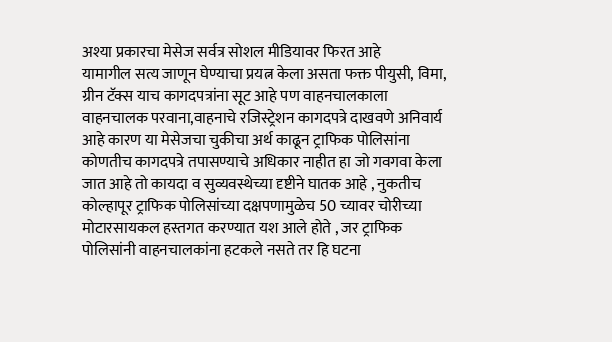अश्या प्रकारचा मेसेज सर्वत्र सोशल मीडियावर फिरत आहे
यामागील सत्य जाणून घेण्याचा प्रयत्न केला असता फक्त पीयुसी, विमा, ग्रीन टॅक्स याच कागदपत्रांना सूट आहे पण वाहनचालकाला वाहनचालक परवाना,वाहनाचे रजिस्ट्रेशन कागदपत्रे दाखवणे अनिवार्य आहे कारण या मेसेजचा चुकीचा अर्थ काढून ट्राफिक पोलिसांना कोणतीच कागदपत्रे तपासण्याचे अधिकार नाहीत हा जो गवगवा केला जात आहे तो कायदा व सुव्यवस्थेच्या दृष्टीने घातक आहे , नुकतीच कोल्हापूर ट्राफिक पोलिसांच्या दक्षपणामुळेच 50 च्यावर चोरीच्या मोटारसायकल हस्तगत करण्यात यश आले होते , जर ट्राफिक पोलिसांनी वाहनचालकांना हटकले नसते तर हि घटना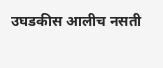उघडकीस आलीच नसती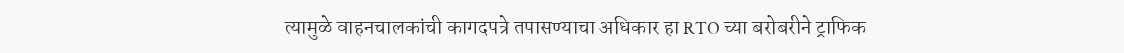त्यामुळे वाहनचालकांची कागदपत्रे तपासण्याचा अधिकार हा RTO च्या बरोबरीने ट्राफिक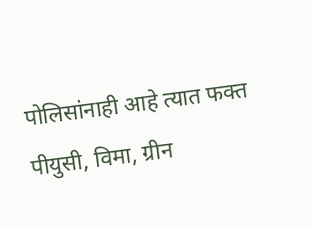पोलिसांनाही आहे त्यात फक्त पीयुसी, विमा, ग्रीन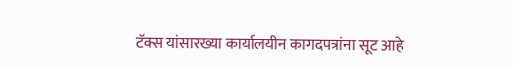टॅक्स यांसारख्या कार्यालयीन कागदपत्रांना सूट आहे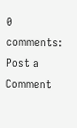0 comments:
Post a Comment